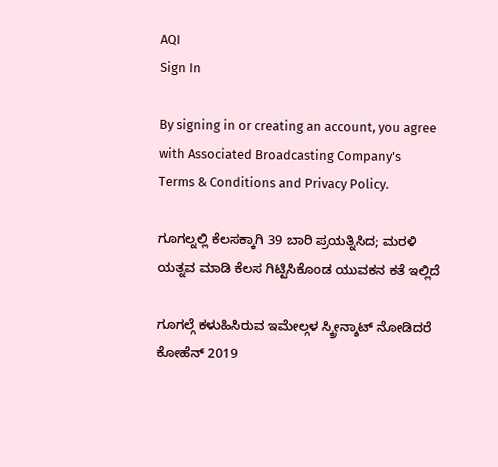AQI
Sign In

By signing in or creating an account, you agree with Associated Broadcasting Company's Terms & Conditions and Privacy Policy.

ಗೂಗಲ್ನಲ್ಲಿ ಕೆಲಸಕ್ಕಾಗಿ 39 ಬಾರಿ ಪ್ರಯತ್ನಿಸಿದ; ಮರಳಿ ಯತ್ನವ ಮಾಡಿ ಕೆಲಸ ಗಿಟ್ಟಿಸಿಕೊಂಡ ಯುವಕನ ಕತೆ ಇಲ್ಲಿದೆ

ಗೂಗಲ್ಗೆ ಕಳುಹಿಸಿರುವ ಇಮೇಲ್ಗಳ ಸ್ಕ್ರೀನ್ಶಾಟ್ ನೋಡಿದರೆ ಕೋಹೆನ್ 2019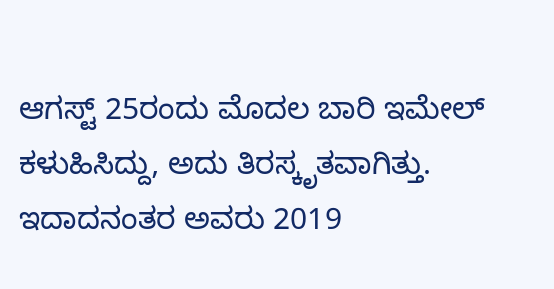ಆಗಸ್ಟ್ 25ರಂದು ಮೊದಲ ಬಾರಿ ಇಮೇಲ್ ಕಳುಹಿಸಿದ್ದು, ಅದು ತಿರಸ್ಕೃತವಾಗಿತ್ತು. ಇದಾದನಂತರ ಅವರು 2019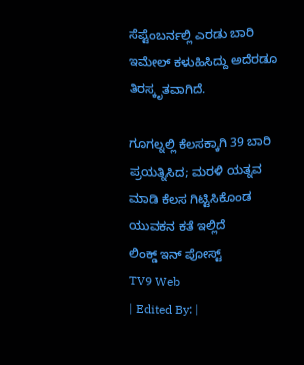ಸೆಪ್ಟೆಂಬರ್ನಲ್ಲಿ ಎರಡು ಬಾರಿ ಇಮೇಲ್ ಕಳುಹಿಸಿದ್ದು ಅದೆರಡೂ ತಿರಸ್ಕೃತವಾಗಿದೆ.

ಗೂಗಲ್ನಲ್ಲಿ ಕೆಲಸಕ್ಕಾಗಿ 39 ಬಾರಿ ಪ್ರಯತ್ನಿಸಿದ; ಮರಳಿ ಯತ್ನವ ಮಾಡಿ ಕೆಲಸ ಗಿಟ್ಟಿಸಿಕೊಂಡ ಯುವಕನ ಕತೆ ಇಲ್ಲಿದೆ
ಲಿಂಕ್ಡ್ ಇನ್ ಪೋಸ್ಟ್
TV9 Web
| Edited By: |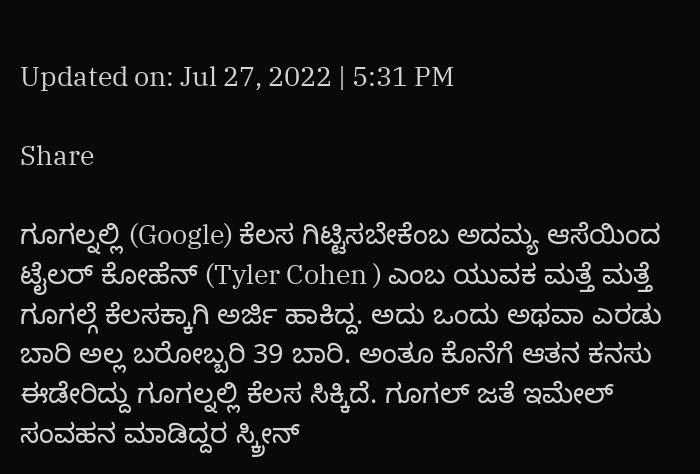Updated on: Jul 27, 2022 | 5:31 PM

Share

ಗೂಗಲ್ನಲ್ಲಿ (Google) ಕೆಲಸ ಗಿಟ್ಟಿಸಬೇಕೆಂಬ ಅದಮ್ಯ ಆಸೆಯಿಂದ ಟೈಲರ್ ಕೋಹೆನ್ (Tyler Cohen ) ಎಂಬ ಯುವಕ ಮತ್ತೆ ಮತ್ತೆ ಗೂಗಲ್ಗೆ ಕೆಲಸಕ್ಕಾಗಿ ಅರ್ಜಿ ಹಾಕಿದ್ದ. ಅದು ಒಂದು ಅಥವಾ ಎರಡು ಬಾರಿ ಅಲ್ಲ ಬರೋಬ್ಬರಿ 39 ಬಾರಿ. ಅಂತೂ ಕೊನೆಗೆ ಆತನ ಕನಸು ಈಡೇರಿದ್ದು ಗೂಗಲ್ನಲ್ಲಿ ಕೆಲಸ ಸಿಕ್ಕಿದೆ. ಗೂಗಲ್ ಜತೆ ಇಮೇಲ್ ಸಂವಹನ ಮಾಡಿದ್ದರ ಸ್ಕ್ರೀನ್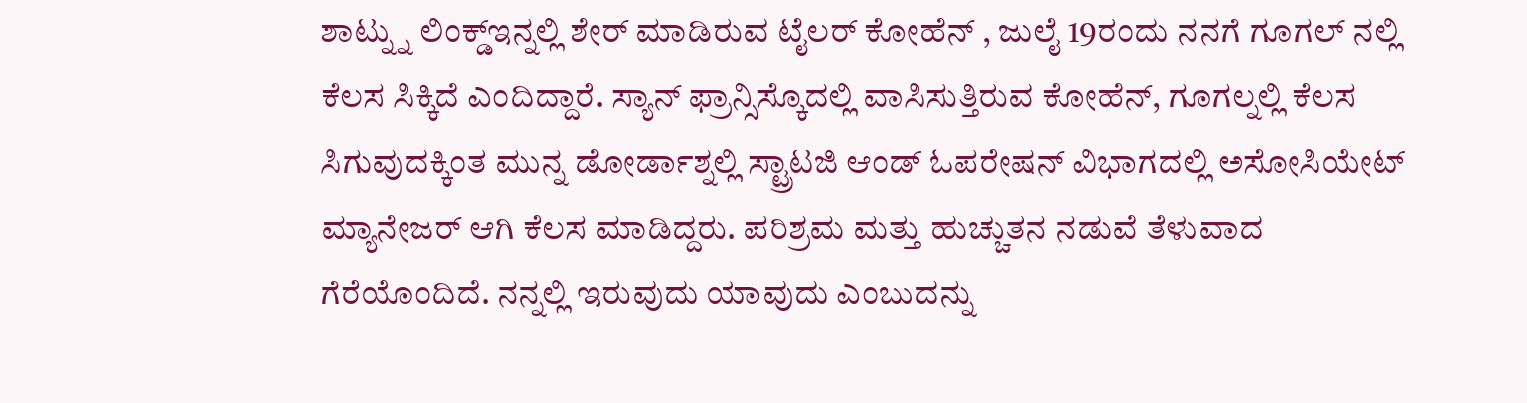ಶಾಟ್ನ್ನು ಲಿಂಕ್ಡ್ಇನ್ನಲ್ಲಿ ಶೇರ್ ಮಾಡಿರುವ ಟೈಲರ್ ಕೋಹೆನ್ , ಜುಲೈ 19ರಂದು ನನಗೆ ಗೂಗಲ್ ನಲ್ಲಿ ಕೆಲಸ ಸಿಕ್ಕಿದೆ ಎಂದಿದ್ದಾರೆ. ಸ್ಯಾನ್ ಫ್ರಾನ್ಸಿಸ್ಕೊದಲ್ಲಿ ವಾಸಿಸುತ್ತಿರುವ ಕೋಹೆನ್, ಗೂಗಲ್ನಲ್ಲಿ ಕೆಲಸ ಸಿಗುವುದಕ್ಕಿಂತ ಮುನ್ನ ಡೋರ್ಡಾಶ್ನಲ್ಲಿ ಸ್ಟ್ರಾಟಜಿ ಆಂಡ್ ಓಪರೇಷನ್ ವಿಭಾಗದಲ್ಲಿ ಅಸೋಸಿಯೇಟ್ ಮ್ಯಾನೇಜರ್ ಆಗಿ ಕೆಲಸ ಮಾಡಿದ್ದರು. ಪರಿಶ್ರಮ ಮತ್ತು ಹುಚ್ಚುತನ ನಡುವೆ ತೆಳುವಾದ ಗೆರೆಯೊಂದಿದೆ. ನನ್ನಲ್ಲಿ ಇರುವುದು ಯಾವುದು ಎಂಬುದನ್ನು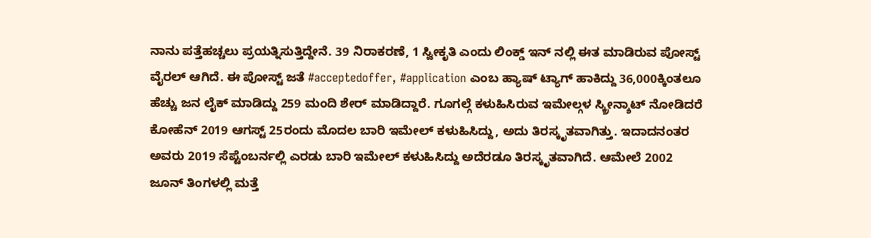ನಾನು ಪತ್ತೆಹಚ್ಚಲು ಪ್ರಯತ್ನಿಸುತ್ತಿದ್ದೇನೆ. 39 ನಿರಾಕರಣೆ, 1 ಸ್ವೀಕೃತಿ ಎಂದು ಲಿಂಕ್ಡ್ ಇನ್ ನಲ್ಲಿ ಈತ ಮಾಡಿರುವ ಪೋಸ್ಟ್ ವೈರಲ್ ಆಗಿದೆ. ಈ ಪೋಸ್ಟ್ ಜತೆ #acceptedoffer, #application ಎಂಬ ಹ್ಯಾಷ್ ಟ್ಯಾಗ್ ಹಾಕಿದ್ದು 36,000ಕ್ಕಿಂತಲೂ ಹೆಚ್ಚು ಜನ ಲೈಕ್ ಮಾಡಿದ್ದು 259 ಮಂದಿ ಶೇರ್ ಮಾಡಿದ್ದಾರೆ. ಗೂಗಲ್ಗೆ ಕಳುಹಿಸಿರುವ ಇಮೇಲ್ಗಳ ಸ್ಕ್ರೀನ್ಶಾಟ್ ನೋಡಿದರೆ ಕೋಹೆನ್ 2019 ಆಗಸ್ಟ್ 25ರಂದು ಮೊದಲ ಬಾರಿ ಇಮೇಲ್ ಕಳುಹಿಸಿದ್ದು, ಅದು ತಿರಸ್ಕೃತವಾಗಿತ್ತು. ಇದಾದನಂತರ ಅವರು 2019 ಸೆಪ್ಟೆಂಬರ್ನಲ್ಲಿ ಎರಡು ಬಾರಿ ಇಮೇಲ್ ಕಳುಹಿಸಿದ್ದು ಅದೆರಡೂ ತಿರಸ್ಕೃತವಾಗಿದೆ. ಆಮೇಲೆ 2002 ಜೂನ್ ತಿಂಗಳಲ್ಲಿ ಮತ್ತೆ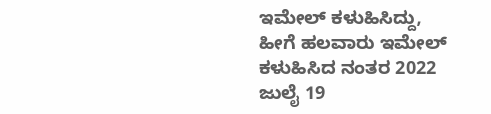ಇಮೇಲ್ ಕಳುಹಿಸಿದ್ದು, ಹೀಗೆ ಹಲವಾರು ಇಮೇಲ್ ಕಳುಹಿಸಿದ ನಂತರ 2022 ಜುಲೈ 19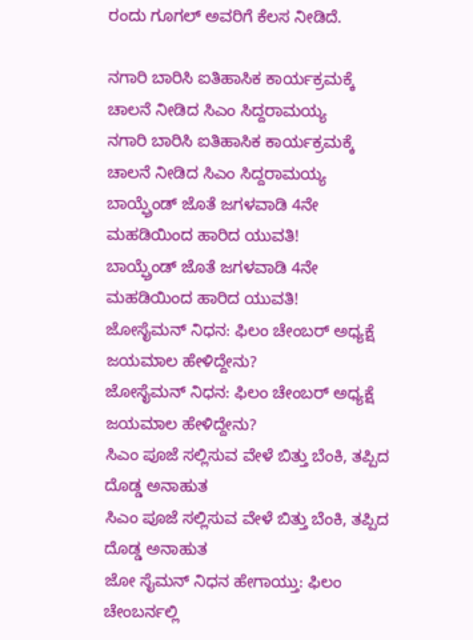ರಂದು ಗೂಗಲ್ ಅವರಿಗೆ ಕೆಲಸ ನೀಡಿದೆ.

ನಗಾರಿ ಬಾರಿಸಿ ಐತಿಹಾಸಿಕ ಕಾರ್ಯಕ್ರಮಕ್ಕೆ ಚಾಲನೆ ನೀಡಿದ ಸಿಎಂ ಸಿದ್ದರಾಮಯ್ಯ
ನಗಾರಿ ಬಾರಿಸಿ ಐತಿಹಾಸಿಕ ಕಾರ್ಯಕ್ರಮಕ್ಕೆ ಚಾಲನೆ ನೀಡಿದ ಸಿಎಂ ಸಿದ್ದರಾಮಯ್ಯ
ಬಾಯ್ಫ್ರೆಂಡ್ ಜೊತೆ ಜಗಳವಾಡಿ 4ನೇ ಮಹಡಿಯಿಂದ ಹಾರಿದ ಯುವತಿ!
ಬಾಯ್ಫ್ರೆಂಡ್ ಜೊತೆ ಜಗಳವಾಡಿ 4ನೇ ಮಹಡಿಯಿಂದ ಹಾರಿದ ಯುವತಿ!
ಜೋಸೈಮನ್ ನಿಧನ: ಫಿಲಂ ಚೇಂಬರ್ ಅಧ್ಯಕ್ಷೆ ಜಯಮಾಲ ಹೇಳಿದ್ದೇನು?
ಜೋಸೈಮನ್ ನಿಧನ: ಫಿಲಂ ಚೇಂಬರ್ ಅಧ್ಯಕ್ಷೆ ಜಯಮಾಲ ಹೇಳಿದ್ದೇನು?
ಸಿಎಂ ಪೂಜೆ ಸಲ್ಲಿಸುವ ವೇಳೆ ಬಿತ್ತು ಬೆಂಕಿ, ತಪ್ಪಿದ ದೊಡ್ಡ ಅನಾಹುತ
ಸಿಎಂ ಪೂಜೆ ಸಲ್ಲಿಸುವ ವೇಳೆ ಬಿತ್ತು ಬೆಂಕಿ, ತಪ್ಪಿದ ದೊಡ್ಡ ಅನಾಹುತ
ಜೋ ಸೈಮನ್ ನಿಧನ ಹೇಗಾಯ್ತು: ಫಿಲಂ ಚೇಂಬರ್ನಲ್ಲಿ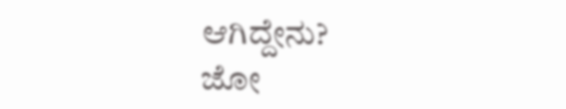ಆಗಿದ್ದೇನು?
ಜೋ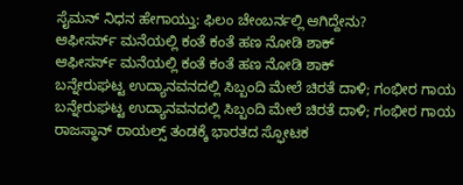ಸೈಮನ್ ನಿಧನ ಹೇಗಾಯ್ತು: ಫಿಲಂ ಚೇಂಬರ್ನಲ್ಲಿ ಆಗಿದ್ದೇನು?
ಆಫೀಸರ್ಸ್ ಮನೆಯಲ್ಲಿ ಕಂತೆ ಕಂತೆ ಹಣ ನೋಡಿ ಶಾಕ್
ಆಫೀಸರ್ಸ್ ಮನೆಯಲ್ಲಿ ಕಂತೆ ಕಂತೆ ಹಣ ನೋಡಿ ಶಾಕ್
ಬನ್ನೇರುಘಟ್ಟ ಉದ್ಯಾನವನದಲ್ಲಿ ಸಿಬ್ಬಂದಿ ಮೇಲೆ ಚಿರತೆ ದಾಳಿ; ಗಂಭೀರ ಗಾಯ
ಬನ್ನೇರುಘಟ್ಟ ಉದ್ಯಾನವನದಲ್ಲಿ ಸಿಬ್ಬಂದಿ ಮೇಲೆ ಚಿರತೆ ದಾಳಿ; ಗಂಭೀರ ಗಾಯ
ರಾಜಸ್ಥಾನ್ ರಾಯಲ್ಸ್ ತಂಡಕ್ಕೆ ಭಾರತದ ಸ್ಫೋಟಕ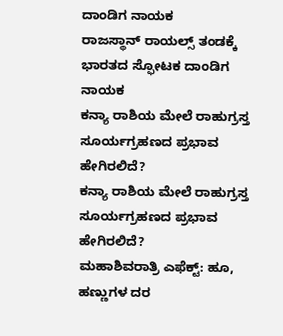ದಾಂಡಿಗ ನಾಯಕ
ರಾಜಸ್ಥಾನ್ ರಾಯಲ್ಸ್ ತಂಡಕ್ಕೆ ಭಾರತದ ಸ್ಫೋಟಕ ದಾಂಡಿಗ ನಾಯಕ
ಕನ್ಯಾ ರಾಶಿಯ ಮೇಲೆ ರಾಹುಗ್ರಸ್ತ ಸೂರ್ಯಗ್ರಹಣದ ಪ್ರಭಾವ ಹೇಗಿರಲಿದೆ?
ಕನ್ಯಾ ರಾಶಿಯ ಮೇಲೆ ರಾಹುಗ್ರಸ್ತ ಸೂರ್ಯಗ್ರಹಣದ ಪ್ರಭಾವ ಹೇಗಿರಲಿದೆ?
ಮಹಾಶಿವರಾತ್ರಿ ಎಫೆಕ್ಟ್: ಹೂ, ಹಣ್ಣುಗಳ ದರ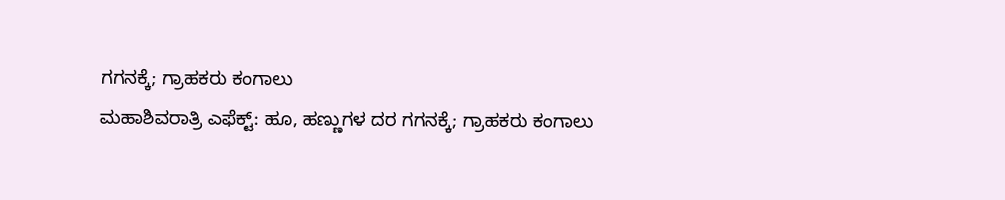ಗಗನಕ್ಕೆ; ಗ್ರಾಹಕರು ಕಂಗಾಲು
ಮಹಾಶಿವರಾತ್ರಿ ಎಫೆಕ್ಟ್: ಹೂ, ಹಣ್ಣುಗಳ ದರ ಗಗನಕ್ಕೆ; ಗ್ರಾಹಕರು ಕಂಗಾಲು